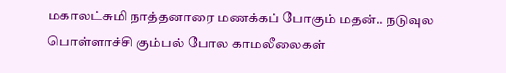மகாலட்சுமி நாத்தனாரை மணக்கப் போகும் மதன்.. நடுவுல பொள்ளாச்சி கும்பல் போல காமலீலைகள்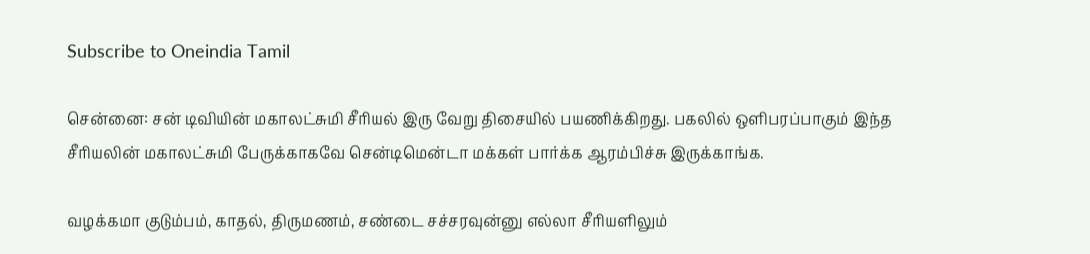Subscribe to Oneindia Tamil

சென்னை: சன் டிவியின் மகாலட்சுமி சீரியல் இரு வேறு திசையில் பயணிக்கிறது. பகலில் ஒளிபரப்பாகும் இந்த சீரியலின் மகாலட்சுமி பேருக்காகவே சென்டிமென்டா மக்கள் பார்க்க ஆரம்பிச்சு இருக்காங்க.

வழக்கமா குடும்பம், காதல், திருமணம், சண்டை சச்சரவுன்னு எல்லா சீரியளிலும்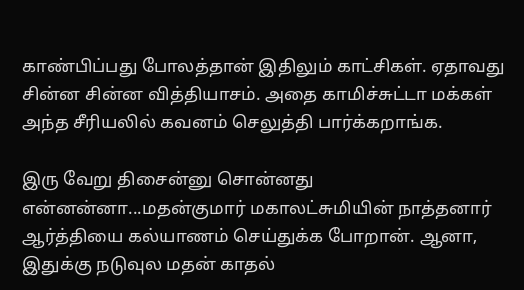காண்பிப்பது போலத்தான் இதிலும் காட்சிகள். ஏதாவது சின்ன சின்ன வித்தியாசம். அதை காமிச்சுட்டா மக்கள் அந்த சீரியலில் கவனம் செலுத்தி பார்க்கறாங்க.

இரு வேறு திசைன்னு சொன்னது என்னன்னா...மதன்குமார் மகாலட்சுமியின் நாத்தனார் ஆர்த்தியை கல்யாணம் செய்துக்க போறான். ஆனா, இதுக்கு நடுவுல மதன் காதல்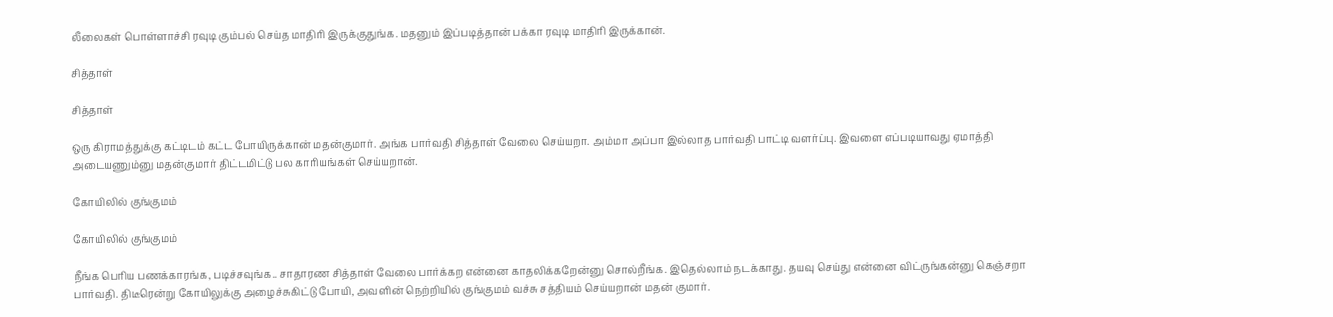லீலைகள் பொள்ளாச்சி ரவுடி கும்பல் செய்த மாதிரி இருக்குதுங்க. மதனும் இப்படித்தான் பக்கா ரவுடி மாதிரி இருக்கான்.

சித்தாள்

சித்தாள்

ஒரு கிராமத்துக்கு கட்டிடம் கட்ட போயிருக்கான் மதன்குமார். அங்க பார்வதி சித்தாள் வேலை செய்யறா. அம்மா அப்பா இல்லாத பார்வதி பாட்டி வளர்ப்பு. இவளை எப்படியாவது ஏமாத்தி அடையணும்னு மதன்குமார் திட்டமிட்டு பல காரியங்கள் செய்யறான்.

கோயிலில் குங்குமம்

கோயிலில் குங்குமம்

நீங்க பெரிய பணக்காரங்க, படிச்சவுங்க.. சாதாரண சித்தாள் வேலை பார்க்கற என்னை காதலிக்கறேன்னு சொல்றீங்க. இதெல்லாம் நடக்காது. தயவு செய்து என்னை விட்ருங்கன்னு கெஞ்சறா பார்வதி. திடீரென்று கோயிலுக்கு அழைச்சுகிட்டு போயி, அவளின் நெற்றியில் குங்குமம் வச்சு சத்தியம் செய்யறான் மதன் குமார்.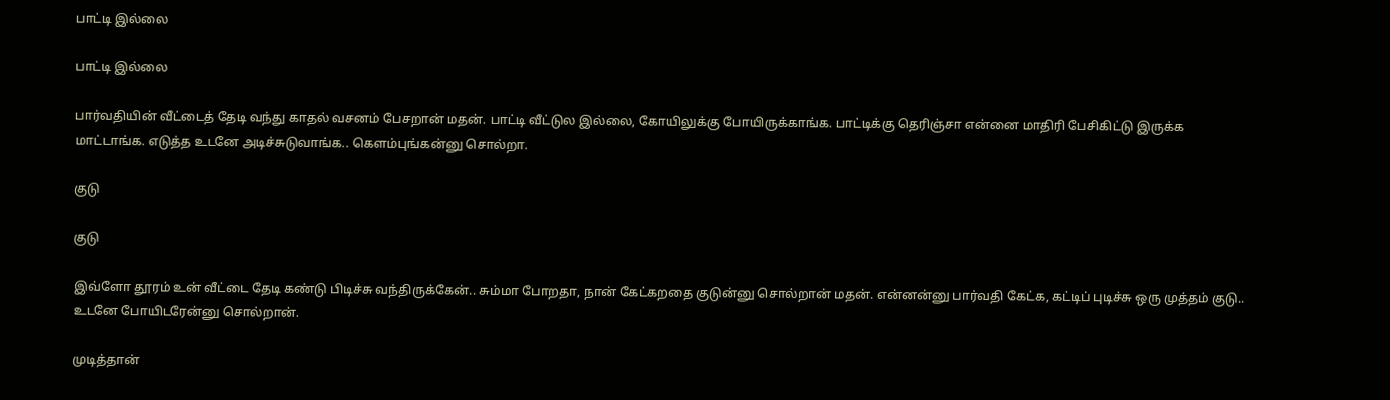பாட்டி இல்லை

பாட்டி இல்லை

பார்வதியின் வீட்டைத் தேடி வந்து காதல் வசனம் பேசறான் மதன். பாட்டி வீட்டுல இல்லை, கோயிலுக்கு போயிருக்காங்க. பாட்டிக்கு தெரிஞ்சா என்னை மாதிரி பேசிகிட்டு இருக்க மாட்டாங்க. எடுத்த உடனே அடிச்சுடுவாங்க.. கெளம்புங்கன்னு சொல்றா.

குடு

குடு

இவ்ளோ தூரம் உன் வீட்டை தேடி கண்டு பிடிச்சு வந்திருக்கேன்.. சும்மா போறதா, நான் கேட்கறதை குடுன்னு சொல்றான் மதன். என்னன்னு பார்வதி கேட்க, கட்டிப் புடிச்சு ஒரு முத்தம் குடு.. உடனே போயிடரேன்னு சொல்றான்.

முடித்தான்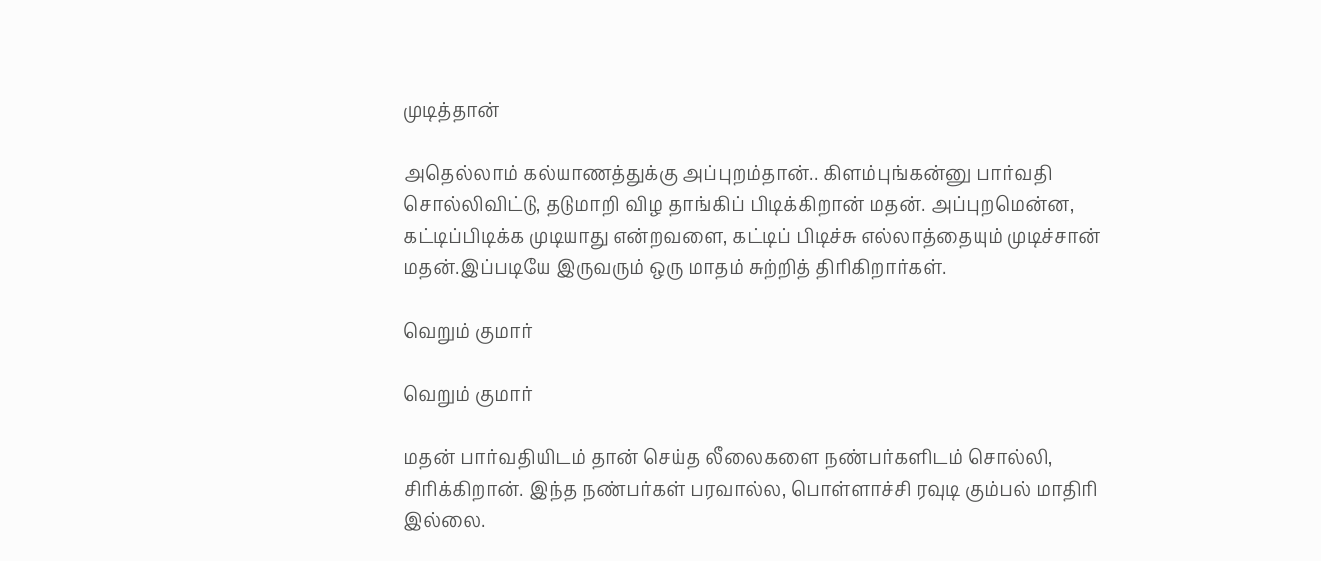முடித்தான்

அதெல்லாம் கல்யாணத்துக்கு அப்புறம்தான்.. கிளம்புங்கன்னு பார்வதி சொல்லிவிட்டு, தடுமாறி விழ தாங்கிப் பிடிக்கிறான் மதன். அப்புறமென்ன, கட்டிப்பிடிக்க முடியாது என்றவளை, கட்டிப் பிடிச்சு எல்லாத்தையும் முடிச்சான் மதன்.இப்படியே இருவரும் ஒரு மாதம் சுற்றித் திரிகிறார்கள்.

வெறும் குமார்

வெறும் குமார்

மதன் பார்வதியிடம் தான் செய்த லீலைகளை நண்பர்களிடம் சொல்லி, சிரிக்கிறான். இந்த நண்பர்கள் பரவால்ல, பொள்ளாச்சி ரவுடி கும்பல் மாதிரி இல்லை.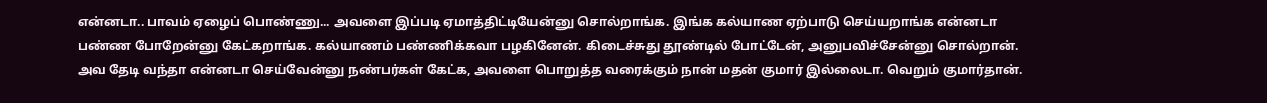என்னடா.. பாவம் ஏழைப் பொண்ணு... அவளை இப்படி ஏமாத்திட்டியேன்னு சொல்றாங்க. இங்க கல்யாண ஏற்பாடு செய்யறாங்க என்னடா பண்ண போறேன்னு கேட்கறாங்க. கல்யாணம் பண்ணிக்கவா பழகினேன். கிடைச்சுது தூண்டில் போட்டேன், அனுபவிச்சேன்னு சொல்றான். அவ தேடி வந்தா என்னடா செய்வேன்னு நண்பர்கள் கேட்க, அவளை பொறுத்த வரைக்கும் நான் மதன் குமார் இல்லைடா. வெறும் குமார்தான்.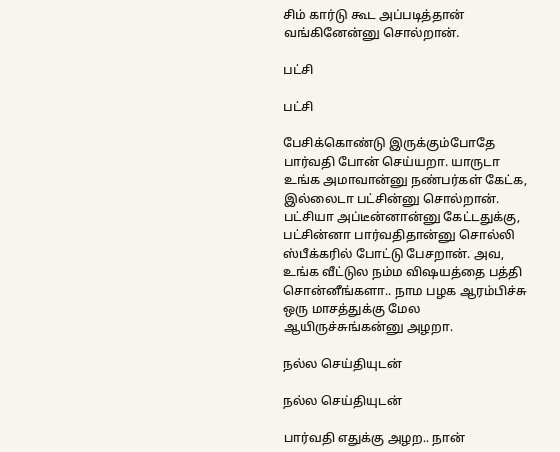சிம் கார்டு கூட அப்படித்தான் வங்கினேன்னு சொல்றான்.

பட்சி

பட்சி

பேசிக்கொண்டு இருக்கும்போதே பார்வதி போன் செய்யறா. யாருடா உங்க அமாவான்னு நண்பர்கள் கேட்க, இல்லைடா பட்சின்னு சொல்றான். பட்சியா அப்டீன்னான்னு கேட்டதுக்கு, பட்சின்னா பார்வதிதான்னு சொல்லி ஸ்பீக்கரில் போட்டு பேசறான். அவ, உங்க வீட்டுல நம்ம விஷயத்தை பத்தி சொன்னீங்களா.. நாம பழக ஆரம்பிச்சு ஒரு மாசத்துக்கு மேல ஆயிருச்சுங்கன்னு அழறா.

நல்ல செய்தியுடன்

நல்ல செய்தியுடன்

பார்வதி எதுக்கு அழற.. நான்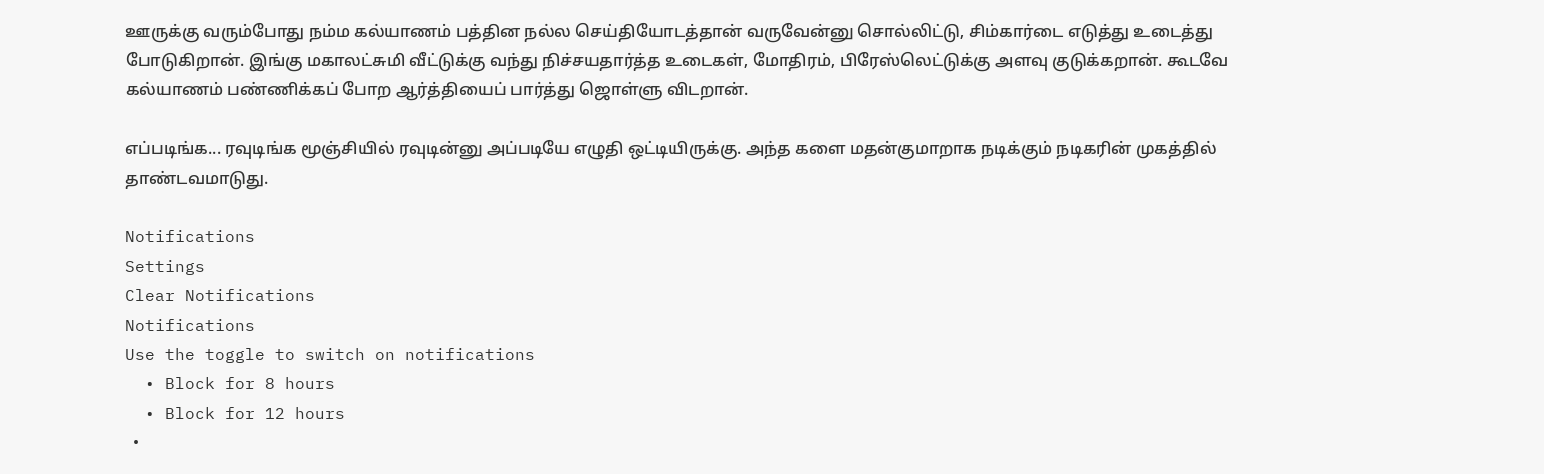ஊருக்கு வரும்போது நம்ம கல்யாணம் பத்தின நல்ல செய்தியோடத்தான் வருவேன்னு சொல்லிட்டு, சிம்கார்டை எடுத்து உடைத்து போடுகிறான். இங்கு மகாலட்சுமி வீட்டுக்கு வந்து நிச்சயதார்த்த உடைகள், மோதிரம், பிரேஸ்லெட்டுக்கு அளவு குடுக்கறான். கூடவே கல்யாணம் பண்ணிக்கப் போற ஆர்த்தியைப் பார்த்து ஜொள்ளு விடறான்.

எப்படிங்க... ரவுடிங்க மூஞ்சியில் ரவுடின்னு அப்படியே எழுதி ஒட்டியிருக்கு. அந்த களை மதன்குமாறாக நடிக்கும் நடிகரின் முகத்தில் தாண்டவமாடுது.

Notifications
Settings
Clear Notifications
Notifications
Use the toggle to switch on notifications
  • Block for 8 hours
  • Block for 12 hours
  •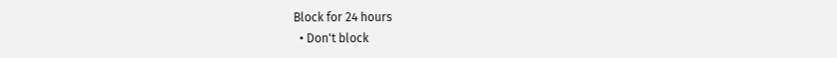Block for 24 hours
  • Don't block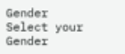Gender
Select your Gender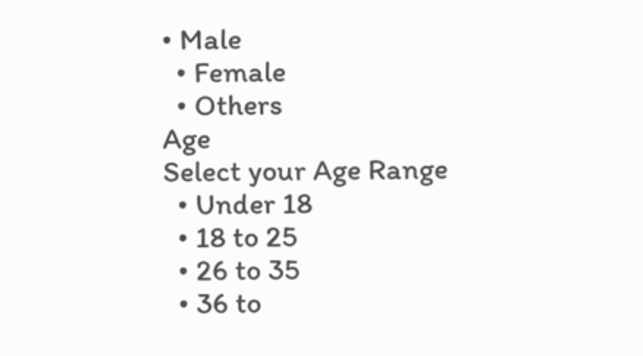• Male
  • Female
  • Others
Age
Select your Age Range
  • Under 18
  • 18 to 25
  • 26 to 35
  • 36 to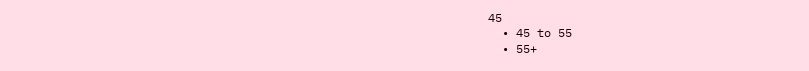45
  • 45 to 55
  • 55+